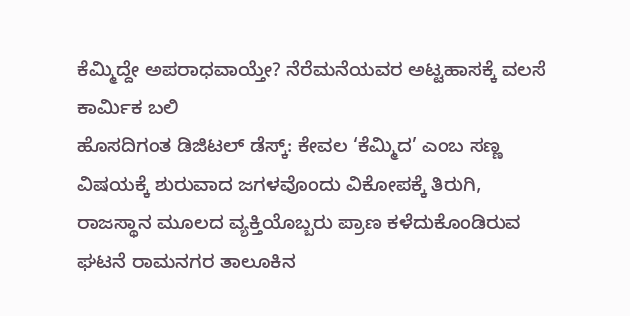ಕೆಮ್ಮಿದ್ದೇ ಅಪರಾಧವಾಯ್ತೇ? ನೆರೆಮನೆಯವರ ಅಟ್ಟಹಾಸಕ್ಕೆ ವಲಸೆ ಕಾರ್ಮಿಕ ಬಲಿ
ಹೊಸದಿಗಂತ ಡಿಜಿಟಲ್ ಡೆಸ್ಕ್: ಕೇವಲ ‘ಕೆಮ್ಮಿದ’ ಎಂಬ ಸಣ್ಣ ವಿಷಯಕ್ಕೆ ಶುರುವಾದ ಜಗಳವೊಂದು ವಿಕೋಪಕ್ಕೆ ತಿರುಗಿ, ರಾಜಸ್ಥಾನ ಮೂಲದ ವ್ಯಕ್ತಿಯೊಬ್ಬರು ಪ್ರಾಣ ಕಳೆದುಕೊಂಡಿರುವ ಘಟನೆ ರಾಮನಗರ ತಾಲೂಕಿನ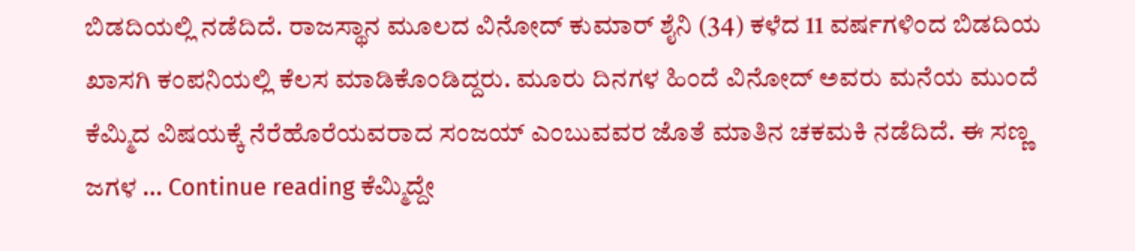ಬಿಡದಿಯಲ್ಲಿ ನಡೆದಿದೆ. ರಾಜಸ್ಥಾನ ಮೂಲದ ವಿನೋದ್ ಕುಮಾರ್ ಶೈನಿ (34) ಕಳೆದ 11 ವರ್ಷಗಳಿಂದ ಬಿಡದಿಯ ಖಾಸಗಿ ಕಂಪನಿಯಲ್ಲಿ ಕೆಲಸ ಮಾಡಿಕೊಂಡಿದ್ದರು. ಮೂರು ದಿನಗಳ ಹಿಂದೆ ವಿನೋದ್ ಅವರು ಮನೆಯ ಮುಂದೆ ಕೆಮ್ಮಿದ ವಿಷಯಕ್ಕೆ ನೆರೆಹೊರೆಯವರಾದ ಸಂಜಯ್ ಎಂಬುವವರ ಜೊತೆ ಮಾತಿನ ಚಕಮಕಿ ನಡೆದಿದೆ. ಈ ಸಣ್ಣ ಜಗಳ … Continue reading ಕೆಮ್ಮಿದ್ದೇ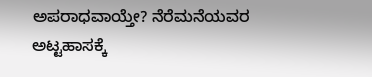ಅಪರಾಧವಾಯ್ತೇ? ನೆರೆಮನೆಯವರ ಅಟ್ಟಹಾಸಕ್ಕೆ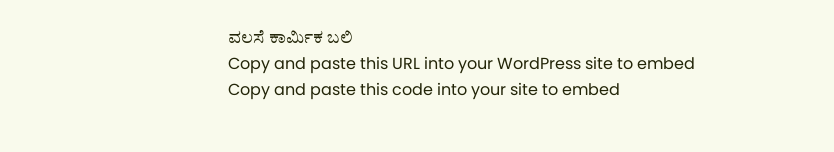ವಲಸೆ ಕಾರ್ಮಿಕ ಬಲಿ
Copy and paste this URL into your WordPress site to embed
Copy and paste this code into your site to embed